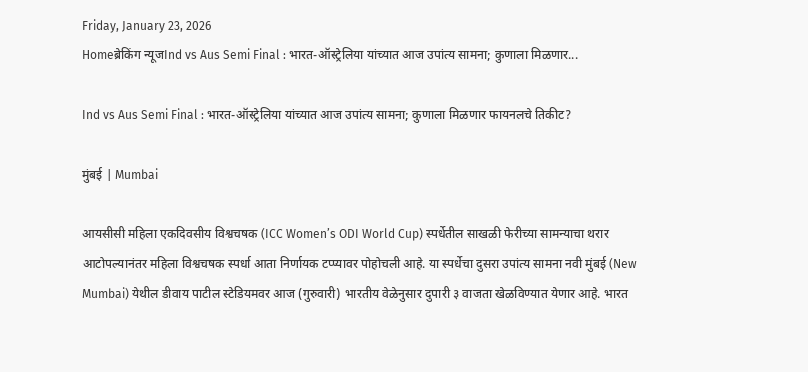Friday, January 23, 2026
Homeब्रेकिंग न्यूजInd vs Aus Semi Final : भारत-ऑस्ट्रेलिया यांच्यात आज उपांत्य सामना; कुणाला मिळणार...

Ind vs Aus Semi Final : भारत-ऑस्ट्रेलिया यांच्यात आज उपांत्य सामना; कुणाला मिळणार फायनलचे तिकीट?

मुंबई | Mumbai

आयसीसी महिला एकदिवसीय विश्वचषक (ICC Women’s ODI World Cup) स्पर्धेतील साखळी फेरीच्या सामन्याचा थरार आटोपल्यानंतर महिला विश्वचषक स्पर्धा आता निर्णायक टप्प्यावर पोहोचली आहे. या स्पर्धेचा दुसरा उपांत्य सामना नवी मुंबई (New Mumbai) येथील डीवाय पाटील स्टेडियमवर आज (गुरुवारी) भारतीय वेळेनुसार दुपारी ३ वाजता खेळविण्यात येणार आहे. भारत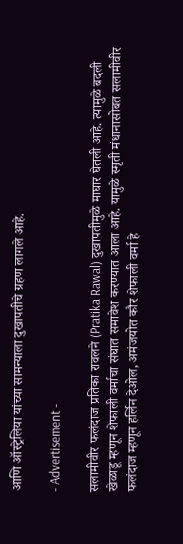आणि ऑस्ट्रेलिया यांच्या सामन्याला दुखापतीचे ग्रहण लागले आहे.

- Advertisement -

सलामीवीर फलंदाज प्रतिका रावलने (Pratika Rawal) दुखापतीमुळे माघार घेतली आहे. त्यामुळे बदली खेळाडू म्हणून शेफाली वर्माचा संघात समावेश करण्यात आला आहे. यामुळे स्मृती मंधानासोबत सलामीवीर फलंदाज म्हणून हर्लिन देओल, अमंजयोत कौर शेफाली वर्मा हे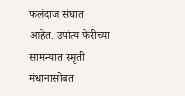फलंदाज संघात आहेत. उपांत्य फेरीच्या सामन्यात स्मृती मंधानासोबत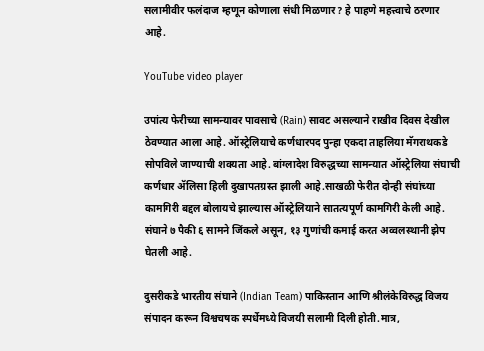सलामीवीर फलंदाज म्हणून कोणाला संधी मिळणार? हे पाहणे महत्त्वाचे ठरणार आहे.

YouTube video player

उपांत्य फेरीच्या सामन्यावर पावसाचे (Rain) सावट असल्याने राखीव दिवस देखील ठेवण्यात आला आहे. ऑस्ट्रेलियाचे कर्णधारपद पुन्हा एकदा ताहलिया मॅगराथकडे सोपविले जाण्याची शक्यता आहे. बांग्लादेश विरुद्धच्या सामन्यात ऑस्ट्रेलिया संघाची कर्णधार ॲलिसा हिली दुखापतग्रस्त झाली आहे.साखळी फेरीत दोन्ही संघांच्या कामगिरी बद्दल बोलायचे झाल्यास ऑस्ट्रेलियाने सातत्यपूर्ण कामगिरी केली आहे. संघाने ७ पैकी ६ सामने जिंकले असून, १३ गुणांची कमाई करत अव्वलस्थानी झेप घेतली आहे.

दुसरीकडे भारतीय संघाने (Indian Team) पाकिस्तान आणि श्रीलंकेविरुद्ध विजय संपादन करून विश्वचषक स्पर्धेमध्ये विजयी सलामी दिली होती.मात्र,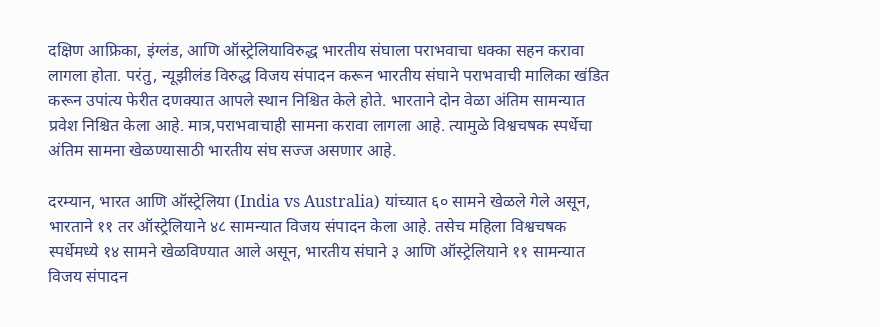दक्षिण आफ्रिका, इंग्लंड, आणि ऑस्ट्रेलियाविरुद्ध भारतीय संघाला पराभवाचा धक्का सहन करावा लागला होता. परंतु, न्यूझीलंड विरुद्ध विजय संपादन करून भारतीय संघाने पराभवाची मालिका खंडित करून उपांत्य फेरीत दणक्यात आपले स्थान निश्चित केले होते. भारताने दोन वेळा अंतिम सामन्यात प्रवेश निश्चित केला आहे. मात्र,पराभवाचाही सामना करावा लागला आहे. त्यामुळे विश्वचषक स्पर्धेचा अंतिम सामना खेळण्यासाठी भारतीय संघ सज्ज असणार आहे.

दरम्यान, भारत आणि ऑस्ट्रेलिया (India vs Australia) यांच्यात ६० सामने खेळले गेले असून, भारताने ११ तर ऑस्ट्रेलियाने ४८ सामन्यात विजय संपादन केला आहे. तसेच महिला विश्वचषक स्पर्धेमध्ये १४ सामने खेळविण्यात आले असून, भारतीय संघाने ३ आणि ऑस्ट्रेलियाने ११ सामन्यात विजय संपादन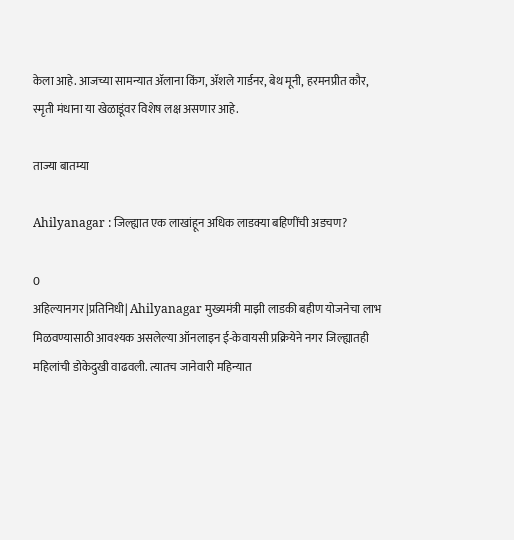केला आहे. आजच्या सामन्यात ॲलाना किंग, ॲशले गार्डनर, बेथ मूनी, हरमनप्रीत कौर, स्मृती मंधाना या खेळाडूंवर विशेष लक्ष असणार आहे.

ताज्या बातम्या

Ahilyanagar : जिल्ह्यात एक लाखांहून अधिक लाडक्या बहिणींची अडचण?

0
अहिल्यानगर |प्रतिनिधी| Ahilyanagar मुख्यमंत्री माझी लाडकी बहीण योजनेचा लाभ मिळवण्यासाठी आवश्यक असलेल्या ऑनलाइन ई-केवायसी प्रक्रियेने नगर जिल्ह्यातही महिलांची डोकेदुखी वाढवली. त्यातच जानेवारी महिन्यात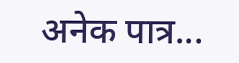अनेक पात्र...